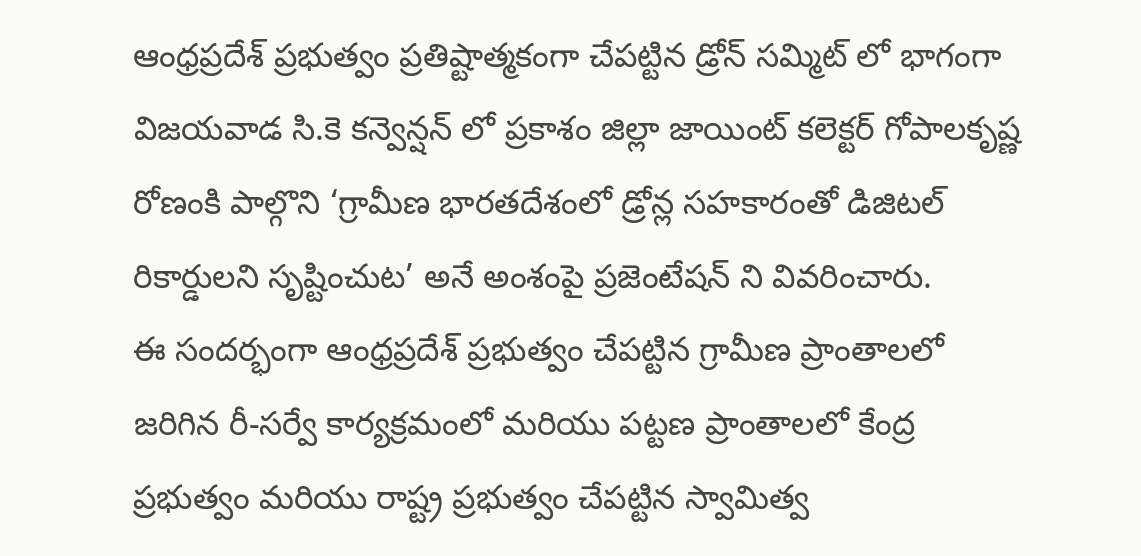ఆంధ్రప్రదేశ్ ప్రభుత్వం ప్రతిష్టాత్మకంగా చేపట్టిన డ్రోన్ సమ్మిట్ లో భాగంగా విజయవాడ సి.కె కన్వెన్షన్ లో ప్రకాశం జిల్లా జాయింట్ కలెక్టర్ గోపాలకృష్ణ రోణంకి పాల్గొని ‘గ్రామీణ భారతదేశంలో డ్రోన్ల సహకారంతో డిజిటల్ రికార్డులని సృష్టించుట’ అనే అంశంపై ప్రజెంటేషన్ ని వివరించారు.
ఈ సందర్భంగా ఆంధ్రప్రదేశ్ ప్రభుత్వం చేపట్టిన గ్రామీణ ప్రాంతాలలో జరిగిన రీ-సర్వే కార్యక్రమంలో మరియు పట్టణ ప్రాంతాలలో కేంద్ర ప్రభుత్వం మరియు రాష్ట్ర ప్రభుత్వం చేపట్టిన స్వామిత్వ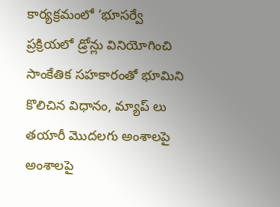కార్యక్రమంలో ‘భూసర్వే ప్రక్రియలో డ్రోన్లు వినియోగించి సాంకేతిక సహకారంతో భూమిని కొలిచిన విధానం, మ్యాప్ లు తయారీ మొదలగు అంశాలపై అంశాలపై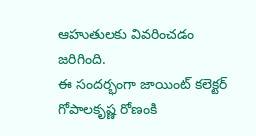ఆహుతులకు వివరించడం జరిగింది.
ఈ సందర్భంగా జాయింట్ కలెక్టర్ గోపాలకృష్ణ రోణంకి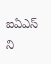ఐఏఎస్ ని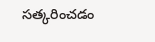సత్కరించడం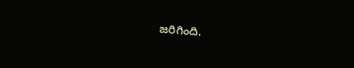జరిగింది.